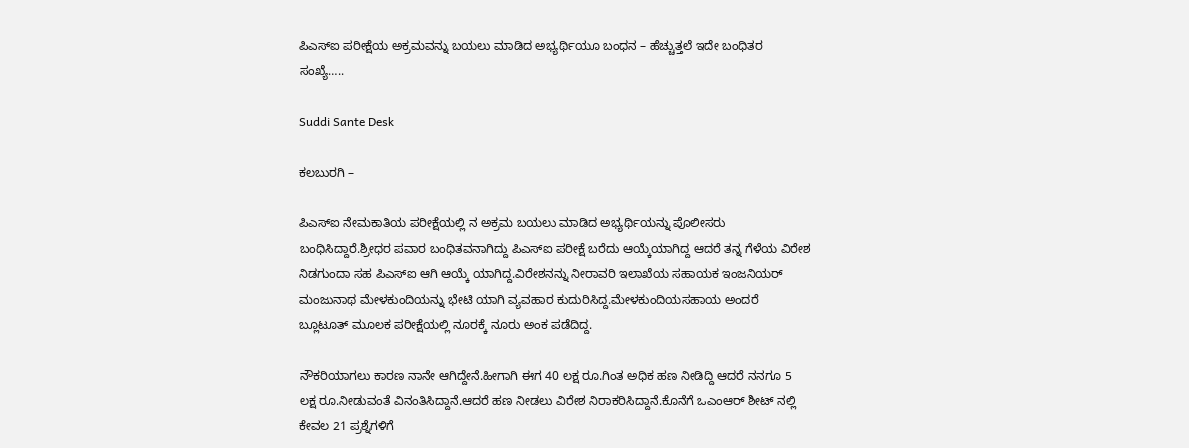ಪಿಎಸ್‌ಐ ಪರೀಕ್ಷೆಯ ಅಕ್ರಮವನ್ನು ಬಯಲು ಮಾಡಿದ ಅಭ್ಯರ್ಥಿಯೂ ಬಂಧನ – ಹೆಚ್ಚುತ್ತಲೆ ಇದೇ ಬಂಧಿತರ ಸಂಖ್ಯೆ…..

Suddi Sante Desk

ಕಲಬುರಗಿ –

ಪಿಎಸ್‌ಐ ನೇಮಕಾತಿಯ ಪರೀಕ್ಷೆಯಲ್ಲಿ ನ ಅಕ್ರಮ ಬಯಲು ಮಾಡಿದ ಅಭ್ಯರ್ಥಿಯನ್ನು ಪೊಲೀಸರು ಬಂಧಿಸಿದ್ದಾರೆ.ಶ್ರೀಧರ ಪವಾರ ಬಂಧಿತವನಾಗಿದ್ದು ಪಿಎಸ್‌ಐ ಪರೀಕ್ಷೆ ಬರೆದು ಆಯ್ಕೆಯಾಗಿದ್ದ ಆದರೆ ತನ್ನ ಗೆಳೆಯ ವಿರೇಶ ನಿಡಗುಂದಾ ಸಹ ಪಿಎಸ್‌ಐ ಆಗಿ ಆಯ್ಕೆ ಯಾಗಿದ್ದ.ವಿರೇಶನನ್ನು ನೀರಾವರಿ ಇಲಾಖೆಯ ಸಹಾಯಕ ಇಂಜನಿಯರ್ ಮಂಜುನಾಥ ಮೇಳಕುಂದಿಯನ್ನು ಭೇಟಿ ಯಾಗಿ ವ್ಯವಹಾರ ಕುದುರಿಸಿದ್ದ.ಮೇಳಕುಂದಿಯಸಹಾಯ ಅಂದರೆ ಬ್ಲೂಟೂತ್ ಮೂಲಕ ಪರೀಕ್ಷೆಯಲ್ಲಿ ನೂರಕ್ಕೆ ನೂರು ಅಂಕ ಪಡೆದಿದ್ದ.

ನೌಕರಿಯಾಗಲು ಕಾರಣ ನಾನೇ ಆಗಿದ್ದೇನೆ.ಹೀಗಾಗಿ ಈಗ 40 ಲಕ್ಷ‌ ರೂ.ಗಿಂತ ಅಧಿಕ ಹಣ ನೀಡಿದ್ದಿ ಆದರೆ ನನಗೂ 5 ಲಕ್ಷ ರೂ.ನೀಡುವಂತೆ ವಿನಂತಿಸಿದ್ದಾನೆ.ಆದರೆ ಹಣ ನೀಡಲು ವಿರೇಶ ನಿರಾಕರಿಸಿದ್ದಾನೆ.ಕೊನೆಗೆ ಒಎಂಆರ್ ಶೀಟ್ ನಲ್ಲಿ ಕೇವಲ 21 ಪ್ರಶ್ನೆಗಳಿಗೆ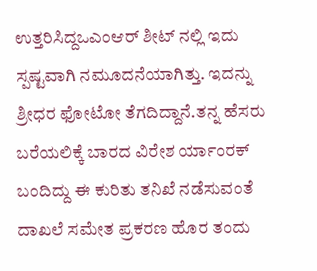ಉತ್ತರಿಸಿದ್ದಒಎಂಆರ್ ಶೀಟ್ ನಲ್ಲಿ ಇದು ಸ್ಪಷ್ಟವಾಗಿ ನಮೂದನೆಯಾಗಿತ್ತು. ಇದನ್ನು ಶ್ರೀಧರ ಫೋಟೋ ತೆಗದಿದ್ದಾನೆ.ತನ್ನ ಹೆಸರು ಬರೆಯಲಿಕ್ಕೆ ಬಾರದ ವಿರೇಶ ರ್ಯಾಂರಕ್ ಬಂದಿದ್ದು ಈ ಕುರಿತು ತನಿಖೆ ನಡೆಸುವಂತೆ ದಾಖಲೆ ಸಮೇತ ಪ್ರಕರಣ ಹೊರ ತಂದು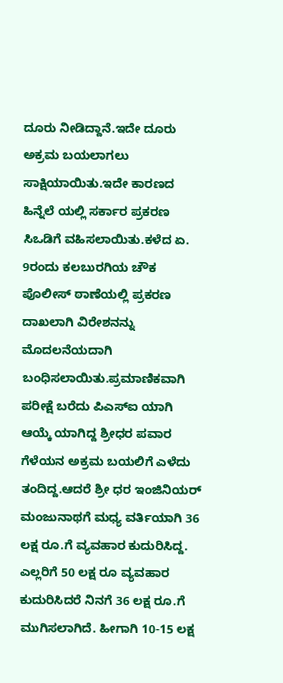ದೂರು ನೀಡಿದ್ದಾನೆ.ಇದೇ ದೂರು ಅಕ್ರಮ ಬಯಲಾಗಲು ಸಾಕ್ಷಿಯಾಯಿತು.ಇದೇ ಕಾರಣದ ಹಿನ್ನೆಲೆ ಯಲ್ಲಿ ಸರ್ಕಾರ ಪ್ರಕರಣ ಸಿಒಡಿಗೆ ವಹಿಸಲಾಯಿತು.ಕಳೆದ ಏ. 9ರಂದು ಕಲಬುರಗಿಯ ಚೌಕ ಪೊಲೀಸ್ ಠಾಣೆಯಲ್ಲಿ ಪ್ರಕರಣ ದಾಖಲಾಗಿ ವಿರೇಶನನ್ನು ಮೊದಲನೆಯದಾಗಿ ಬಂಧಿಸಲಾಯಿತು.ಪ್ರಮಾಣಿಕವಾಗಿ ಪರೀಕ್ಷೆ ಬರೆದು ಪಿಎಸ್‌ಐ ಯಾಗಿ ಆಯ್ಕೆ ಯಾಗಿದ್ದ ಶ್ರೀಧರ ಪವಾರ ಗೆಳೆಯನ ಅಕ್ರಮ ಬಯಲಿಗೆ ಎಳೆದು ತಂದಿದ್ದ.ಆದರೆ ಶ್ರೀ ಧರ ಇಂಜಿನಿಯರ್ ಮಂಜುನಾಥಗೆ ಮಧ್ಯ ವರ್ತಿಯಾಗಿ 36 ಲಕ್ಷ ರೂ.ಗೆ ವ್ಯವಹಾರ ಕುದುರಿಸಿದ್ದ. ಎಲ್ಲರಿಗೆ 50 ಲಕ್ಷ ರೂ ವ್ಯವಹಾರ ಕುದುರಿಸಿದರೆ ನಿನಗೆ 36 ಲಕ್ಷ ರೂ.ಗೆ ಮುಗಿಸಲಾಗಿದೆ. ಹೀಗಾಗಿ 10-15 ಲಕ್ಷ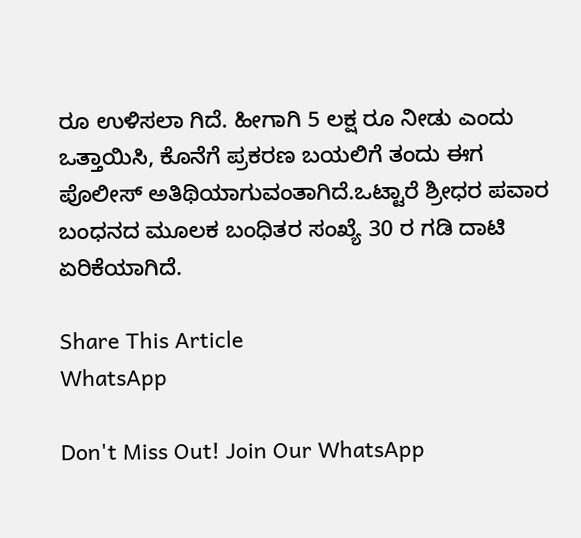ರೂ ಉಳಿಸಲಾ ಗಿದೆ. ಹೀಗಾಗಿ 5 ಲಕ್ಷ ರೂ ನೀಡು ಎಂದು ಒತ್ತಾಯಿಸಿ, ಕೊನೆಗೆ ಪ್ರಕರಣ ಬಯಲಿಗೆ ತಂದು ಈಗ ಪೊಲೀಸ್ ಅತಿಥಿಯಾಗುವಂತಾಗಿದೆ.ಒಟ್ಟಾರೆ ಶ್ರೀಧರ ಪವಾರ ಬಂಧನದ ಮೂಲಕ ಬಂಧಿತರ ಸಂಖ್ಯೆ 30 ರ ಗಡಿ ದಾಟಿ ಏರಿಕೆಯಾಗಿದೆ.

Share This Article
WhatsApp

Don't Miss Out! Join Our WhatsApp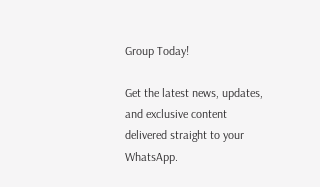Group Today!

Get the latest news, updates, and exclusive content delivered straight to your WhatsApp.